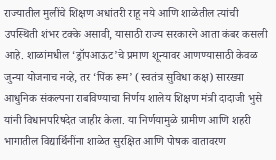राज्यातील मुलींचे शिक्षण अधांतरी राहू नये आणि शाळेतील त्यांची उपस्थिती शंभर टक्के असावी, यासाठी राज्य सरकारने आता कंबर कसली आहे. शाळांमधील ‘ड्रॉपआऊट’चे प्रमाण शून्यावर आणण्यासाठी केवळ जुन्या योजनाच नव्हे, तर ‘पिंक रूम’ (स्वतंत्र सुविधा कक्ष) सारख्या आधुनिक संकल्पना राबविण्याचा निर्णय शालेय शिक्षण मंत्री दादाजी भुसे यांनी विधानपरिषदेत जाहीर केला. या निर्णयामुळे ग्रामीण आणि शहरी भागातील विद्यार्थिनींना शाळेत सुरक्षित आणि पोषक वातावरण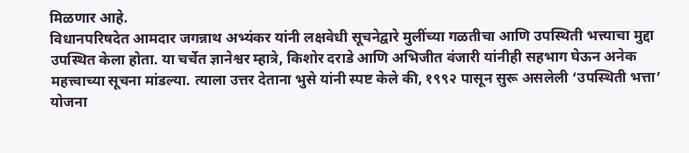मिळणार आहे.
विधानपरिषदेत आमदार जगन्नाथ अभ्यंकर यांनी लक्षवेधी सूचनेद्वारे मुलींच्या गळतीचा आणि उपस्थिती भत्त्याचा मुद्दा उपस्थित केला होता. या चर्चेत ज्ञानेश्वर म्हात्रे, किशोर दराडे आणि अभिजीत वंजारी यांनीही सहभाग घेऊन अनेक महत्त्वाच्या सूचना मांडल्या. त्याला उत्तर देताना भुसे यांनी स्पष्ट केले की, १९९२ पासून सुरू असलेली ‘उपस्थिती भत्ता’ योजना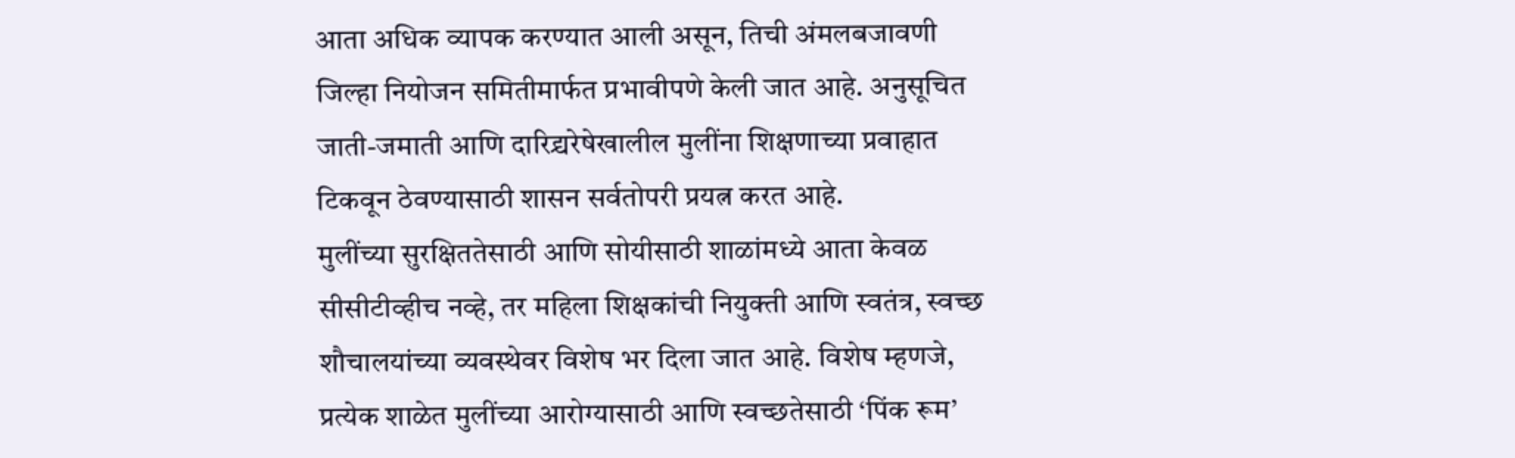आता अधिक व्यापक करण्यात आली असून, तिची अंमलबजावणी जिल्हा नियोजन समितीमार्फत प्रभावीपणे केली जात आहे. अनुसूचित जाती-जमाती आणि दारिद्र्यरेषेखालील मुलींना शिक्षणाच्या प्रवाहात टिकवून ठेवण्यासाठी शासन सर्वतोपरी प्रयत्न करत आहे.
मुलींच्या सुरक्षिततेसाठी आणि सोयीसाठी शाळांमध्ये आता केवळ सीसीटीव्हीच नव्हे, तर महिला शिक्षकांची नियुक्ती आणि स्वतंत्र, स्वच्छ शौचालयांच्या व्यवस्थेवर विशेष भर दिला जात आहे. विशेष म्हणजे, प्रत्येक शाळेत मुलींच्या आरोग्यासाठी आणि स्वच्छतेसाठी ‘पिंक रूम’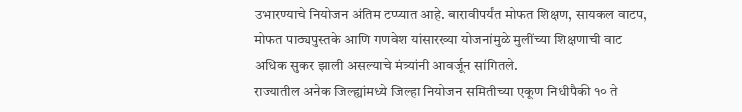उभारण्याचे नियोजन अंतिम टप्प्यात आहे. बारावीपर्यंत मोफत शिक्षण, सायकल वाटप, मोफत पाठ्यपुस्तके आणि गणवेश यांसारख्या योजनांमुळे मुलींच्या शिक्षणाची वाट अधिक सुकर झाली असल्याचे मंत्र्यांनी आवर्जून सांगितले.
राज्यातील अनेक जिल्ह्यांमध्ये जिल्हा नियोजन समितीच्या एकूण निधीपैकी १० ते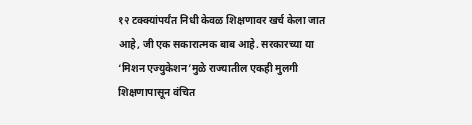१२ टक्क्यांपर्यंत निधी केवळ शिक्षणावर खर्च केला जात आहे, जी एक सकारात्मक बाब आहे. सरकारच्या या ‘मिशन एज्युकेशन’मुळे राज्यातील एकही मुलगी शिक्षणापासून वंचित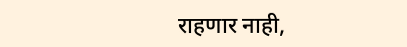राहणार नाही,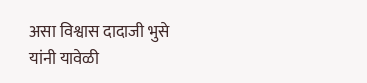असा विश्वास दादाजी भुसे यांनी यावेळी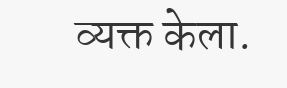व्यक्त केला.